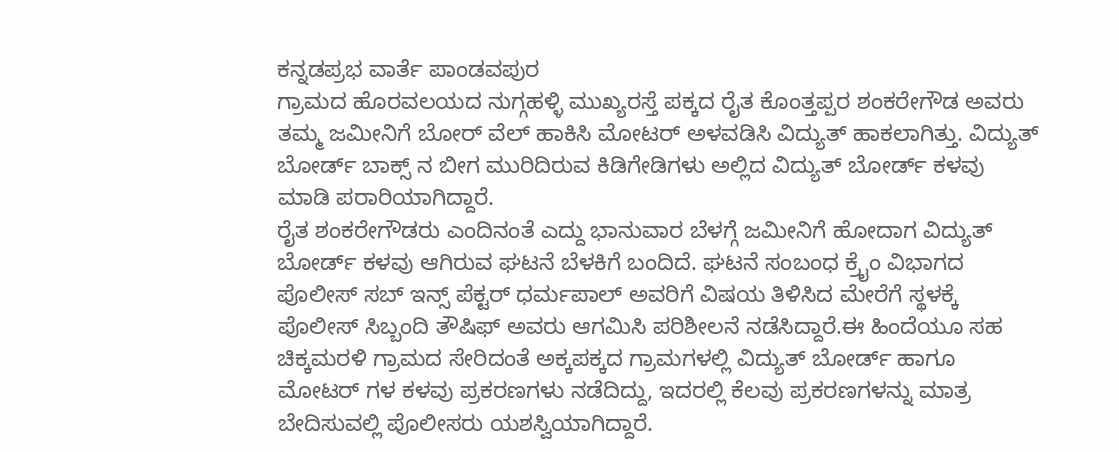ಕನ್ನಡಪ್ರಭ ವಾರ್ತೆ ಪಾಂಡವಪುರ
ಗ್ರಾಮದ ಹೊರವಲಯದ ನುಗ್ಗಹಳ್ಳಿ ಮುಖ್ಯರಸ್ತೆ ಪಕ್ಕದ ರೈತ ಕೊಂತ್ತಪ್ಪರ ಶಂಕರೇಗೌಡ ಅವರು ತಮ್ಮ ಜಮೀನಿಗೆ ಬೋರ್ ವೆಲ್ ಹಾಕಿಸಿ ಮೋಟರ್ ಅಳವಡಿಸಿ ವಿದ್ಯುತ್ ಹಾಕಲಾಗಿತ್ತು. ವಿದ್ಯುತ್ ಬೋರ್ಡ್ ಬಾಕ್ಸ್ ನ ಬೀಗ ಮುರಿದಿರುವ ಕಿಡಿಗೇಡಿಗಳು ಅಲ್ಲಿದ ವಿದ್ಯುತ್ ಬೋರ್ಡ್ ಕಳವು ಮಾಡಿ ಪರಾರಿಯಾಗಿದ್ದಾರೆ.
ರೈತ ಶಂಕರೇಗೌಡರು ಎಂದಿನಂತೆ ಎದ್ದು ಭಾನುವಾರ ಬೆಳಗ್ಗೆ ಜಮೀನಿಗೆ ಹೋದಾಗ ವಿದ್ಯುತ್ ಬೋರ್ಡ್ ಕಳವು ಆಗಿರುವ ಘಟನೆ ಬೆಳಕಿಗೆ ಬಂದಿದೆ. ಘಟನೆ ಸಂಬಂಧ ಕ್ರೈಂ ವಿಭಾಗದ ಪೊಲೀಸ್ ಸಬ್ ಇನ್ಸ್ ಪೆಕ್ಟರ್ ಧರ್ಮಪಾಲ್ ಅವರಿಗೆ ವಿಷಯ ತಿಳಿಸಿದ ಮೇರೆಗೆ ಸ್ಥಳಕ್ಕೆ ಪೊಲೀಸ್ ಸಿಬ್ಬಂದಿ ತೌಷಿಫ್ ಅವರು ಆಗಮಿಸಿ ಪರಿಶೀಲನೆ ನಡೆಸಿದ್ದಾರೆ.ಈ ಹಿಂದೆಯೂ ಸಹ ಚಿಕ್ಕಮರಳಿ ಗ್ರಾಮದ ಸೇರಿದಂತೆ ಅಕ್ಕಪಕ್ಕದ ಗ್ರಾಮಗಳಲ್ಲಿ ವಿದ್ಯುತ್ ಬೋರ್ಡ್ ಹಾಗೂ ಮೋಟರ್ ಗಳ ಕಳವು ಪ್ರಕರಣಗಳು ನಡೆದಿದ್ದು, ಇದರಲ್ಲಿ ಕೆಲವು ಪ್ರಕರಣಗಳನ್ನು ಮಾತ್ರ ಬೇದಿಸುವಲ್ಲಿ ಪೊಲೀಸರು ಯಶಸ್ವಿಯಾಗಿದ್ದಾರೆ.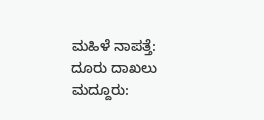ಮಹಿಳೆ ನಾಪತ್ತೆ: ದೂರು ದಾಖಲು
ಮದ್ದೂರು: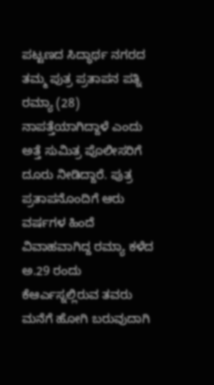ಪಟ್ಟಣದ ಸಿದ್ಧಾರ್ಥ ನಗರದ ತಮ್ಮ ಪುತ್ರ ಪ್ರತಾಪನ ಪತ್ನಿ ರಮ್ಯಾ (28) ನಾಪತ್ತೆಯಾಗಿದ್ದಾಳೆ ಎಂದು ಅತ್ತೆ ಸುಮಿತ್ರ ಪೊಲೀಸರಿಗೆ ದೂರು ನೀಡಿದ್ದಾರೆ. ಪುತ್ರ ಪ್ರತಾಪನೊಂದಿಗೆ ಆರು ವರ್ಷಗಳ ಹಿಂದೆ ವಿವಾಹವಾಗಿದ್ದ ರಮ್ಯಾ ಕಳೆದ ಅ.29 ರಂದು ಕೆಆರ್ಎಸ್ನಲ್ಲಿರುವ ತವರು ಮನೆಗೆ ಹೋಗಿ ಬರುವುದಾಗಿ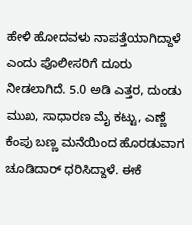ಹೇಳಿ ಹೋದವಳು ನಾಪತ್ತೆಯಾಗಿದ್ದಾಳೆ ಎಂದು ಪೊಲೀಸರಿಗೆ ದೂರು ನೀಡಲಾಗಿದೆ. 5.0 ಅಡಿ ಎತ್ತರ, ದುಂಡು ಮುಖ, ಸಾಧಾರಣ ಮೈ ಕಟ್ಟು, ಎಣ್ಣೆ ಕೆಂಪು ಬಣ್ಣ ಮನೆಯಿಂದ ಹೊರಡುವಾಗ ಚೂಡಿದಾರ್ ಧರಿಸಿದ್ದಾಳೆ. ಈಕೆ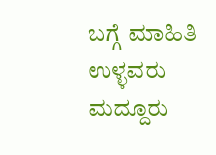ಬಗ್ಗೆ ಮಾಹಿತಿ ಉಳ್ಳವರು ಮದ್ದೂರು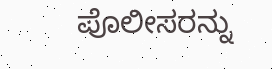ಪೊಲೀಸರನ್ನು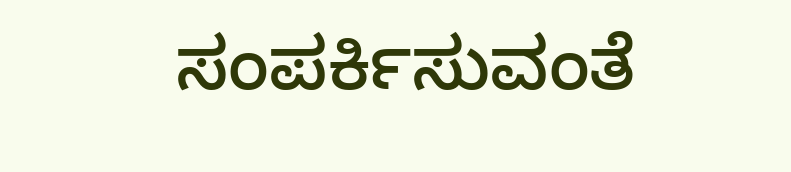ಸಂಪರ್ಕಿಸುವಂತೆ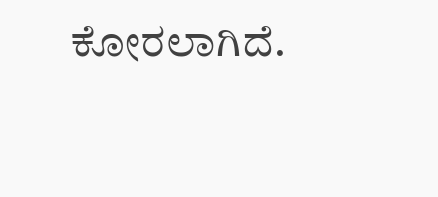ಕೋರಲಾಗಿದೆ.